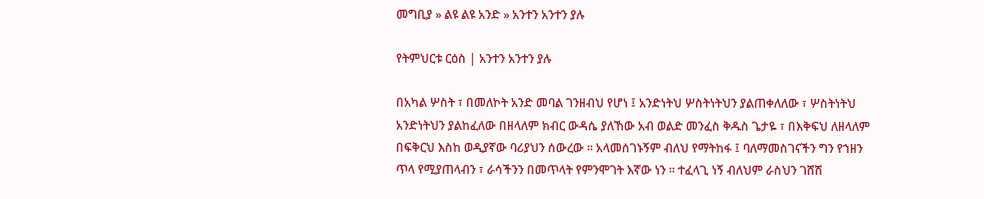መግቢያ » ልዩ ልዩ አንድ » አንተን አንተን ያሉ

የትምህርቱ ርዕስ | አንተን አንተን ያሉ

በአካል ሦስት ፣ በመለኮት አንድ መባል ገንዘብህ የሆነ ፤ አንድነትህ ሦስትነትህን ያልጠቀለለው ፣ ሦስትነትህ አንድነትህን ያልከፈለው በዘላለም ክብር ውዳሴ ያለኸው አብ ወልድ መንፈስ ቅዱስ ጌታዬ ፣ በእቅፍህ ለዘላለም በፍቅርህ እስከ ወዲያኛው ባሪያህን ሰውረው ። አላመሰገኑኝም ብለህ የማትከፋ ፤ ባለማመስገናችን ግን የኀዘን ጥላ የሚያጠላብን ፣ ራሳችንን በመጥላት የምንሞገት እኛው ነን ። ተፈላጊ ነኝ ብለህም ራስህን ገሸሽ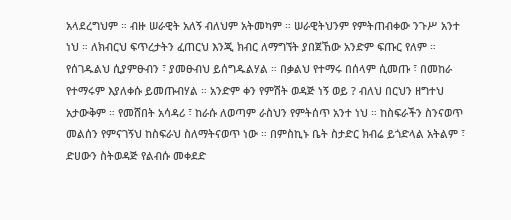አላደረግህም ። ብዙ ሠራዊት አለኝ ብለህም አትመካም ። ሠራዊትህንም የምትጠብቀው ንጉሥ አንተ ነህ ። ለክብርህ ፍጥረታትን ፈጠርህ እንጂ ክብር ለማግኘት ያበጀኸው አንድም ፍጡር የለም ። የሰገዱልህ ሲያምፁብን ፣ ያመፁብህ ይሰግዱልሃል ። በቃልህ የተማሩ በሰላም ሲመጡ ፣ በመከራ የተማሩም እያለቀሱ ይመጡብሃል ። አንድም ቀን የምሽት ወዳጅ ነኝ ወይ ? ብለህ በርህን ዘግተህ አታውቅም ። የመሸበት አሳዳሪ ፣ ከራሱ ለወጣም ራስህን የምትሰጥ አንተ ነህ ። ከስፍራችን ስንናወጥ መልሰን የምናገኝህ ከስፍራህ ስለማትናወጥ ነው ። በምስኪኑ ቤት ስታድር ክብሬ ይጎድላል አትልም ፣ ድሀውን ስትወዳጅ የልብሱ መቀደድ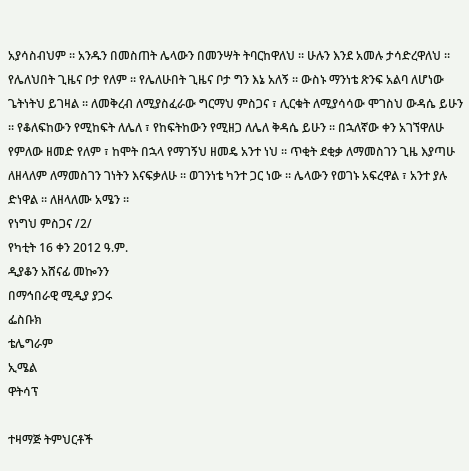አያሳስብህም ። አንዱን በመስጠት ሌላውን በመንሣት ትባርከዋለህ ። ሁሉን እንደ አመሉ ታሳድረዋለህ ። የሌለህበት ጊዜና ቦታ የለም ። የሌለሁበት ጊዜና ቦታ ግን እኔ አለኝ ። ውስኑ ማንነቴ ጽንፍ አልባ ለሆነው ጌትነትህ ይገዛል ። ለመቅረብ ለሚያስፈራው ግርማህ ምስጋና ፣ ሊርቁት ለሚያሳሳው ሞገስህ ውዳሴ ይሁን ። የቆለፍከውን የሚከፍት ለሌለ ፣ የከፍትከውን የሚዘጋ ለሌለ ቅዳሴ ይሁን ። በኋለኛው ቀን አገኘዋለሁ የምለው ዘመድ የለም ፣ ከሞት በኋላ የማገኝህ ዘመዴ አንተ ነህ ። ጥቂት ደቂቃ ለማመስገን ጊዜ እያጣሁ ለዘላለም ለማመስገን ገነትን እናፍቃለሁ ። ወገንነቴ ካንተ ጋር ነው ። ሌላውን የወገኑ አፍረዋል ፣ አንተ ያሉ ድነዋል ። ለዘላለሙ አሜን ።
የነግህ ምስጋና /2/
የካቲት 16 ቀን 2012 ዓ.ም.
ዲያቆን አሸናፊ መኰንን
በማኅበራዊ ሚዲያ ያጋሩ
ፌስቡክ
ቴሌግራም
ኢሜል
ዋትሳፕ

ተዛማጅ ትምህርቶች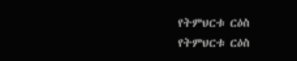የትምህርቱ ርዕስ
የትምህርቱ ርዕስ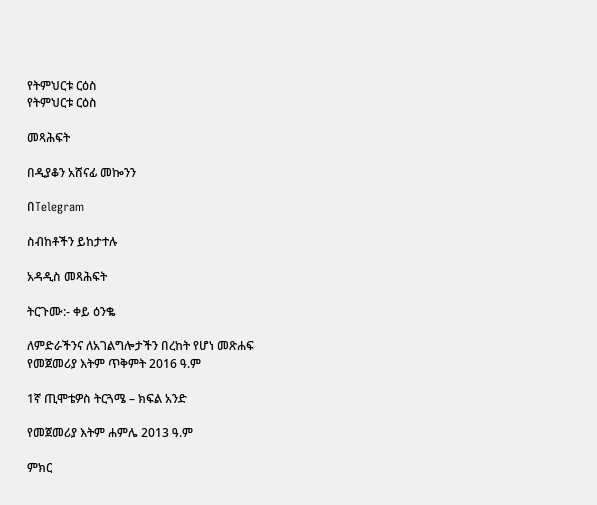የትምህርቱ ርዕስ
የትምህርቱ ርዕስ

መጻሕፍት

በዲያቆን አሸናፊ መኰንን

በTelegram

ስብከቶችን ይከታተሉ

አዳዲስ መጻሕፍት

ትርጉሙ:- ቀይ ዕንቈ

ለምድራችንና ለአገልግሎታችን በረከት የሆነ መጽሐፍ
የመጀመሪያ እትም ጥቅምት 2016 ዓ.ም

1ኛ ጢሞቴዎስ ትርጓሜ – ክፍል አንድ

የመጀመሪያ እትም ሐምሌ 2013 ዓ.ም

ምክር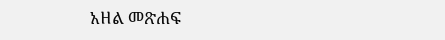አዘል መጽሐፍ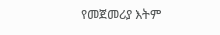የመጀመሪያ እትም